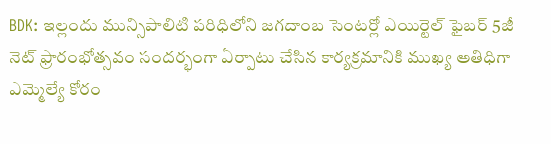BDK: ఇల్లందు మున్సిపాలిటి పరిధిలోని జగదాంబ సెంటర్లో ఎయిర్టెల్ ఫైబర్ 5జీ నెట్ ఫ్రారంభోత్సవం సందర్భంగా ఏర్పాటు చేసిన కార్యక్రమానికి ముఖ్య అతిధిగా ఎమ్మెల్యే కోరం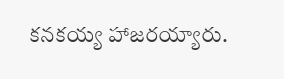కనకయ్య హాజరయ్యారు.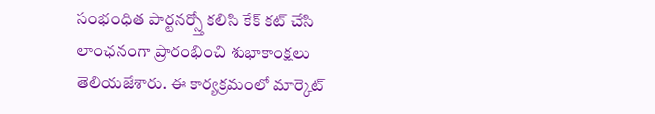సంభంధిత పార్టనర్స్తో కలిసి కేక్ కట్ చేసి లాంఛనంగా ప్రారంభించి శుభాకాంక్షలు తెలియజేశారు. ఈ కార్యక్రమంలో మార్కెట్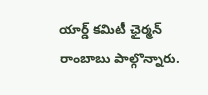యార్డ్ కమిటీ ఛైర్మన్ రాంబాబు పాల్గొన్నారు.